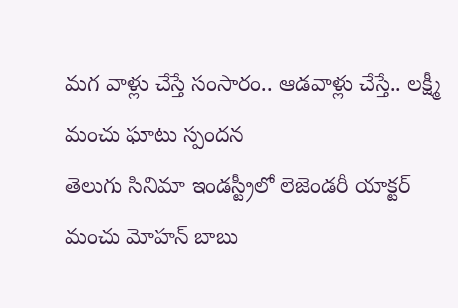మగ వాళ్లు చేస్తే సంసారం.. ఆడవాళ్లు చేస్తే.. లక్ష్మీ మంచు ఘాటు స్పందన
తెలుగు సినిమా ఇండస్ట్రీలో లెజెండరీ యాక్టర్ మంచు మోహన్ బాబు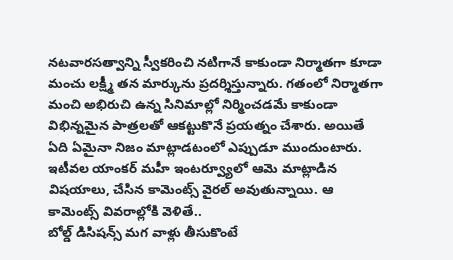నటవారసత్వాన్ని స్వీకరించి నటిగానే కాకుండా నిర్మాతగా కూడా మంచు లక్ష్మీ తన మార్కును ప్రదర్శిస్తున్నారు. గతంలో నిర్మాతగా మంచి అభిరుచి ఉన్న సినిమాల్లో నిర్మించడమే కాకుండా విభిన్నమైన పాత్రలతో ఆకట్టుకొనే ప్రయత్నం చేశారు. అయితే ఏది ఏమైనా నిజం మాట్లాడటంలో ఎప్పుడూ ముందుంటారు. ఇటీవల యాంకర్ మహీ ఇంటర్వ్యూలో ఆమె మాట్లాడిన విషయాలు, చేసిన కామెంట్స్ వైరల్ అవుతున్నాయి. ఆ కామెంట్స్ వివరాల్లోకి వెళితే..
బోల్డ్ డిసిషన్స్ మగ వాళ్లు తీసుకొంటే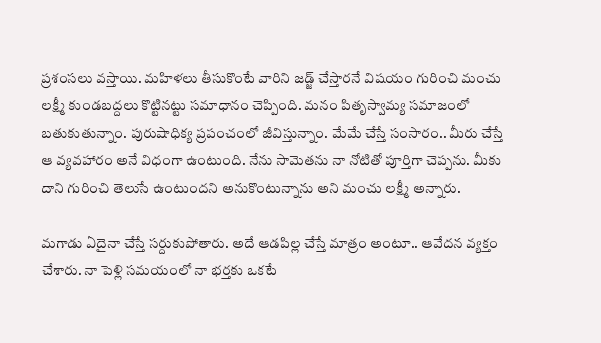ప్రశంసలు వస్తాయి. మహిళలు తీసుకొంటే వారిని జడ్జ్ చేస్తారనే విషయం గురించి మంచు లక్ష్మీ కుండబద్దలు కొట్టినట్టు సమాధానం చెప్పింది. మనం పితృస్వామ్య సమాజంలో బతుకుతున్నాం. పురుషాధిక్య ప్రపంచంలో జీవిస్తున్నాం. మేమే చేస్తే సంసారం.. మీరు చేస్తే ఆ వ్యవహారం అనే విధంగా ఉంటుంది. నేను సామెతను నా నోటితో పూర్తిగా చెప్పను. మీకు దాని గురించి తెలుసే ఉంటుందని అనుకొంటున్నాను అని మంచు లక్ష్మీ అన్నారు.

మగాడు ఏదైనా చేస్తే సర్దుకుపోతారు. అదే ఆడపిల్ల చేస్తే మాత్రం అంటూ.. ఆవేదన వ్యక్తం చేశారు. నా పెళ్లి సమయంలో నా భర్తకు ఒకటే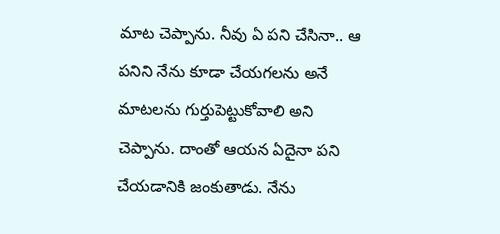మాట చెప్పాను. నీవు ఏ పని చేసినా.. ఆ పనిని నేను కూడా చేయగలను అనే మాటలను గుర్తుపెట్టుకోవాలి అని చెప్పాను. దాంతో ఆయన ఏదైనా పని చేయడానికి జంకుతాడు. నేను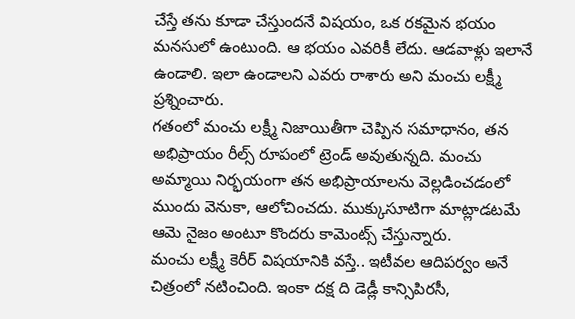చేస్తే తను కూడా చేస్తుందనే విషయం, ఒక రకమైన భయం మనసులో ఉంటుంది. ఆ భయం ఎవరికీ లేదు. ఆడవాళ్లు ఇలానే ఉండాలి. ఇలా ఉండాలని ఎవరు రాశారు అని మంచు లక్ష్మీ ప్రశ్నించారు.
గతంలో మంచు లక్ష్మీ నిజాయితీగా చెప్పిన సమాధానం, తన అభిప్రాయం రీల్స్ రూపంలో ట్రెండ్ అవుతున్నది. మంచు అమ్మాయి నిర్భయంగా తన అభిప్రాయాలను వెల్లడించడంలో ముందు వెనుకా, ఆలోచించదు. ముక్కుసూటిగా మాట్లాడటమే ఆమె నైజం అంటూ కొందరు కామెంట్స్ చేస్తున్నారు.
మంచు లక్ష్మీ కెరీర్ విషయానికి వస్తే.. ఇటీవల ఆదిపర్వం అనే చిత్రంలో నటించింది. ఇంకా దక్ష ది డెడ్లీ కాన్సిపిరసీ,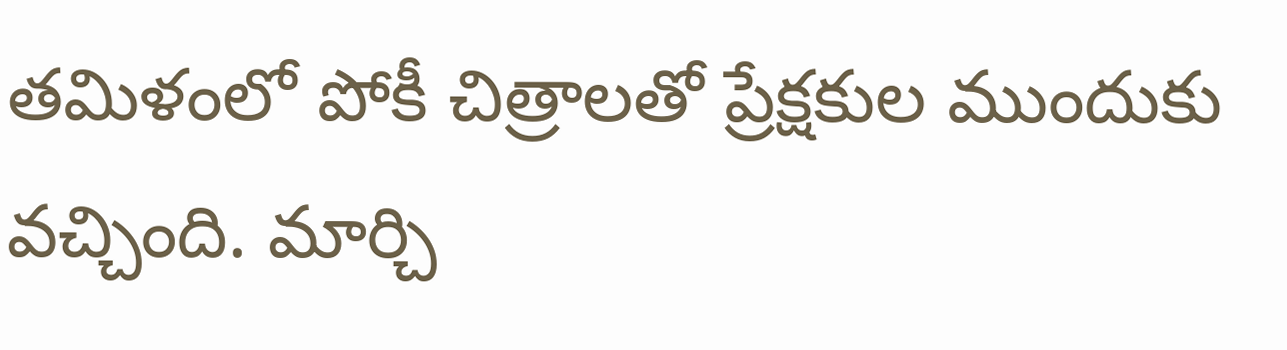తమిళంలో పోకీ చిత్రాలతో ప్రేక్షకుల ముందుకు వచ్చింది. మార్చి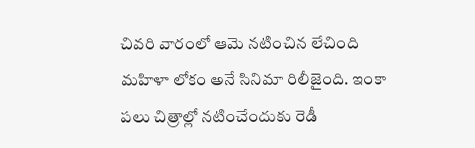చివరి వారంలో ఆమె నటించిన లేచింది మహిళా లోకం అనే సినిమా రిలీజైంది. ఇంకా పలు చిత్రాల్లో నటించేందుకు రెడీ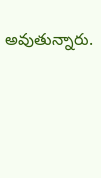అవుతున్నారు.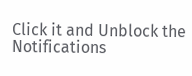Click it and Unblock the Notifications